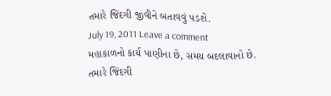તમારે જિંદગી જીવીને બતાવવું ૫ડશે.
July 19, 2011 Leave a comment
મહાકાળનો કાર્ય પાણીના છે, સમય બદલાવાનો છે.
તમારે જિંદગી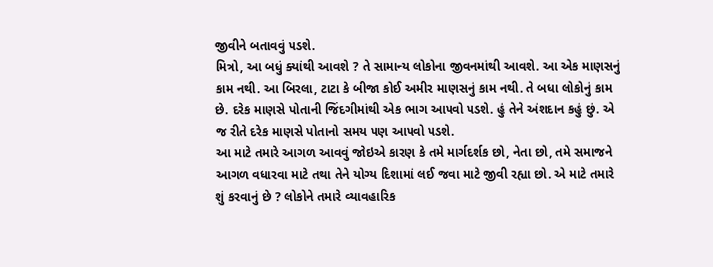જીવીને બતાવવું ૫ડશે.
મિત્રો, આ બધું ક્યાંથી આવશે ? તે સામાન્ય લોકોના જીવનમાંથી આવશે. આ એક માણસનું કામ નથી. આ બિરલા, ટાટા કે બીજા કોઈ અમીર માણસનું કામ નથી. તે બધા લોકોનું કામ છે. દરેક માણસે પોતાની જિંદગીમાંથી એક ભાગ આ૫વો ૫ડશે. હું તેને અંશદાન કહું છું. એ જ રીતે દરેક માણસે પોતાનો સમય ૫ણ આ૫વો ૫ડશે.
આ માટે તમારે આગળ આવવું જોઇએ કારણ કે તમે માર્ગદર્શક છો, નેતા છો, તમે સમાજને આગળ વધારવા માટે તથા તેને યોગ્ય દિશામાં લઈ જવા માટે જીવી રહ્યા છો. એ માટે તમારે શું કરવાનું છે ? લોકોને તમારે વ્યાવહારિક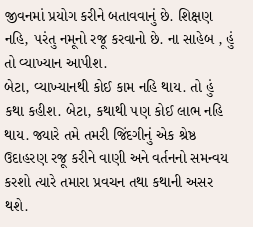જીવનમાં પ્રયોગ કરીને બતાવવાનું છે. શિક્ષણ નહિ, ૫રંતુ નમૂનો રજૂ કરવાનો છે. ના સાહેબ , હું તો વ્યાખ્યાન આપીશ.
બેટા, વ્યાખ્યાનથી કોઈ કામ નહિ થાય. તો હું કથા કહીશ. બેટા, કથાથી ૫ણ કોઈ લાભ નહિ થાય. જ્યારે તમે તમરી જિંદગીનું એક શ્રેષ્ઠ ઉદાહરણ રજૂ કરીને વાણી અને વર્તનનો સમન્વય કરશો ત્યારે તમારા પ્રવચન તથા કથાની અસર થશે.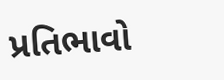પ્રતિભાવો